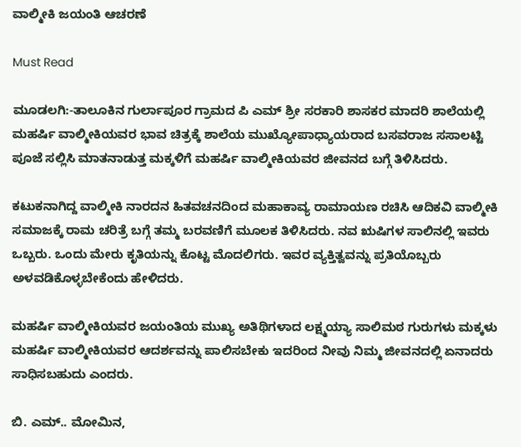ವಾಲ್ಮೀಕಿ ಜಯಂತಿ ಆಚರಣೆ

Must Read

ಮೂಡಲಗಿ:-ತಾಲೂಕಿನ ಗುರ್ಲಾಪೂರ ಗ್ರಾಮದ ಪಿ ಎಮ್ ಶ್ರೀ ಸರಕಾರಿ ಶಾಸಕರ ಮಾದರಿ ಶಾಲೆಯಲ್ಲಿ ಮಹರ್ಷಿ ವಾಲ್ಮೀಕಿಯವರ ಭಾವ ಚಿತ್ರಕ್ಕೆ ಶಾಲೆಯ ಮುಖ್ಯೋಪಾಧ್ಯಾಯರಾದ ಬಸವರಾಜ ಸಸಾಲಟ್ಟಿ ಪೂಜೆ ಸಲ್ಲಿಸಿ ಮಾತನಾಡುತ್ತ ಮಕ್ಕಳಿಗೆ ಮಹರ್ಷಿ ವಾಲ್ಮೀಕಿಯವರ ಜೀವನದ ಬಗ್ಗೆ ತಿಳಿಸಿದರು.

ಕಟುಕನಾಗಿದ್ದ ವಾಲ್ಮೀಕಿ ನಾರದನ ಹಿತವಚನದಿಂದ ಮಹಾಕಾವ್ಯ ರಾಮಾಯಣ ರಚಿಸಿ ಆದಿಕವಿ ವಾಲ್ಮೀಕಿ ಸಮಾಜಕ್ಕೆ ರಾಮ ಚರಿತ್ರೆ ಬಗ್ಗೆ ತಮ್ಮ ಬರವಣಿಗೆ ಮೂಲಕ ತಿಳಿಸಿದರು. ನವ ಋಷಿಗಳ ಸಾಲಿನಲ್ಲಿ ಇವರು ಒಬ್ಬರು. ಒಂದು ಮೇರು ಕೃತಿಯನ್ನು ಕೊಟ್ಟ ಮೊದಲಿಗರು. ಇವರ ವ್ಯಕ್ತಿತ್ವವನ್ನು ಪ್ರತಿಯೊಬ್ಬರು ಅಳವಡಿಕೊಳ್ಳಬೇಕೆಂದು ಹೇಳಿದರು.

ಮಹರ್ಷಿ ವಾಲ್ಮೀಕಿಯವರ ಜಯಂತಿಯ ಮುಖ್ಯ ಅತಿಥಿಗಳಾದ ಲಕ್ಷ್ಮಯ್ಯಾ ಸಾಲಿಮಠ ಗುರುಗಳು ಮಕ್ಕಳು ಮಹರ್ಷಿ ವಾಲ್ಮೀಕಿಯವರ ಆದರ್ಶವನ್ನು ಪಾಲಿಸಬೇಕು ಇದರಿಂದ ನೀವು ನಿಮ್ಮ ಜೀವನದಲ್ಲಿ ಏನಾದರು ಸಾಧಿಸಬಹುದು ಎಂದರು.

ಬಿ. ಎಮ್.. ಮೋಮಿನ,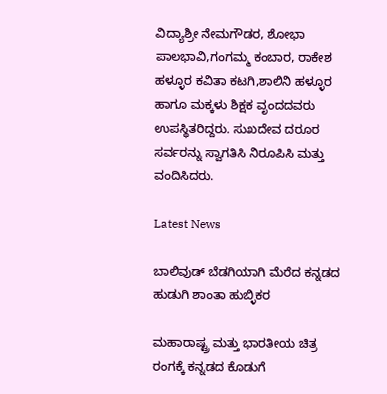ವಿದ್ಯಾಶ್ರೀ ನೇಮಗೌಡರ, ಶೋಭಾ ಪಾಲಭಾವಿ,ಗಂಗಮ್ಮ ಕಂಬಾರ, ರಾಕೇಶ ಹಳ್ಳೂರ ಕವಿತಾ ಕಟಗಿ,ಶಾಲಿನಿ ಹಳ್ಳೂರ ಹಾಗೂ ಮಕ್ಕಳು ಶಿಕ್ಷಕ ವೃಂದದವರು ಉಪಸ್ಥಿತರಿದ್ದರು. ಸುಖದೇವ ದರೂರ ಸರ್ವರನ್ನು ಸ್ವಾಗತಿಸಿ ನಿರೂಪಿಸಿ ಮತ್ತು ವಂದಿಸಿದರು.

Latest News

ಬಾಲಿವುಡ್ ಬೆಡಗಿಯಾಗಿ ಮೆರೆದ ಕನ್ನಡದ ಹುಡುಗಿ ಶಾಂತಾ ಹುಬ್ಳಿಕರ

ಮಹಾರಾಷ್ಟ್ರ ಮತ್ತು ಭಾರತೀಯ ಚಿತ್ರ ರಂಗಕ್ಕೆ ಕನ್ನಡದ ಕೊಡುಗೆ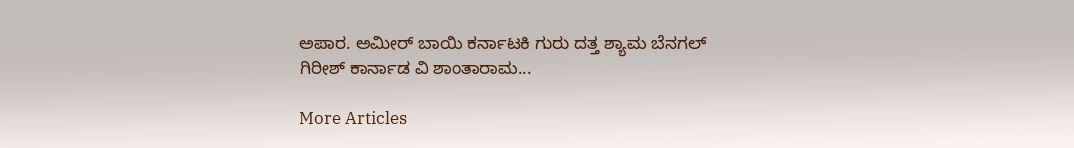ಅಪಾರ. ಅಮೀರ್ ಬಾಯಿ ಕರ್ನಾಟಕಿ ಗುರು ದತ್ತ ಶ್ಯಾಮ ಬೆನಗಲ್ ಗಿರೀಶ್ ಕಾರ್ನಾಡ ವಿ ಶಾಂತಾರಾಮ...

More Articles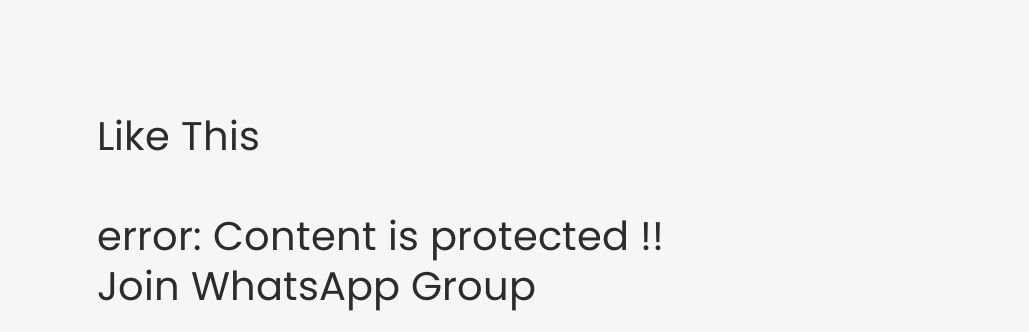Like This

error: Content is protected !!
Join WhatsApp Group